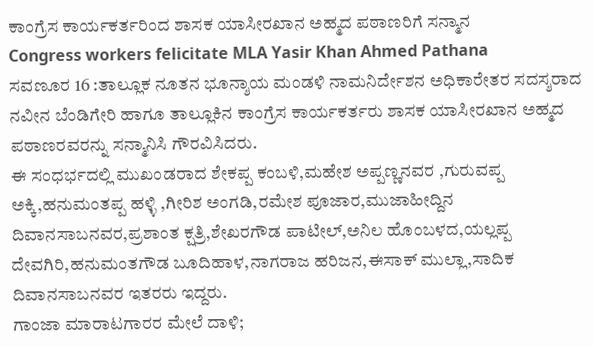ಕಾಂಗ್ರೆಸ ಕಾರ್ಯಕರ್ತರಿಂದ ಶಾಸಕ ಯಾಸೀರಖಾನ ಅಹ್ಮದ ಪಠಾಣರಿಗೆ ಸನ್ಮಾನ
Congress workers felicitate MLA Yasir Khan Ahmed Pathana
ಸವಣೂರ 16 :ತಾಲ್ಲೂಕ ನೂತನ ಭೂನ್ಶಾಯ ಮಂಡಳಿ ನಾಮನಿರ್ದೇಶನ ಅಧಿಕಾರೇತರ ಸದಸ್ಶರಾದ ನವೀನ ಬೆಂಡಿಗೇರಿ ಹಾಗೂ ತಾಲ್ಲೂಕಿನ ಕಾಂಗ್ರೆಸ ಕಾರ್ಯಕರ್ತರು ಶಾಸಕ ಯಾಸೀರಖಾನ ಅಹ್ಮದ ಪಠಾಣರವರನ್ನು ಸನ್ಮಾನಿಸಿ ಗೌರವಿಸಿದರು.
ಈ ಸಂಧರ್ಭದಲ್ಲಿ ಮುಖಂಡರಾದ ಶೇಕಪ್ಪ ಕಂಬಳಿ,ಮಹೇಶ ಅಪ್ಪಣ್ಣನವರ ,ಗುರುವಪ್ಪ ಅಕ್ಕಿ,ಹನುಮಂತಪ್ಪ ಹಳ್ಳಿ ,ಗೀರಿಶ ಅಂಗಡಿ,ರಮೇಶ ಪೂಜಾರ,ಮುಜಾಹೀದ್ದಿನ ದಿವಾನಸಾಬನವರ,ಪ್ರಶಾಂತ ಕ್ಷತ್ರಿ,ಶೇಖರಗೌಡ ಪಾಟೀಲ್,ಅನಿಲ ಹೊಂಬಳದ,ಯಲ್ಲಪ್ಪ ದೇವಗಿರಿ,ಹನುಮಂತಗೌಡ ಬೂದಿಹಾಳ,ನಾಗರಾಜ ಹರಿಜನ,ಈಸಾಕ್ ಮುಲ್ಲಾ,ಸಾದಿಕ ದಿವಾನಸಾಬನವರ ಇತರರು ಇದ್ದರು.
ಗಾಂಜಾ ಮಾರಾಟಗಾರರ ಮೇಲೆ ದಾಳಿ;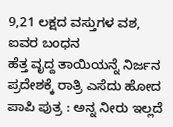9,21 ಲಕ್ಷದ ವಸ್ತುಗಳ ವಶ, ಐವರ ಬಂಧನ
ಹೆತ್ತ ವೃದ್ದ ತಾಯಿಯನ್ನೆ ನಿರ್ಜನ ಪ್ರದೇಶಕ್ಕೆ ರಾತ್ರಿ ಎಸೆದು ಹೋದ ಪಾಪಿ ಪುತ್ರ : ಅನ್ನ ನೀರು ಇಲ್ಲದೆ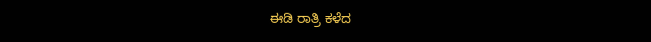ಈಡಿ ರಾತ್ರಿ ಕಳೆದ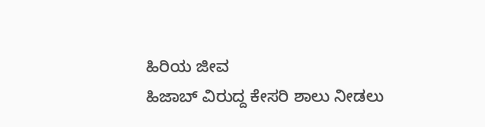ಹಿರಿಯ ಜೀವ
ಹಿಜಾಬ್ ವಿರುದ್ದ ಕೇಸರಿ ಶಾಲು ನೀಡಲು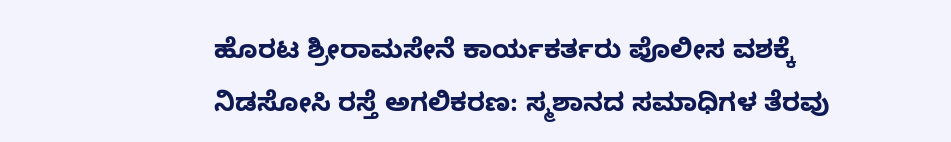ಹೊರಟ ಶ್ರೀರಾಮಸೇನೆ ಕಾರ್ಯಕರ್ತರು ಪೊಲೀಸ ವಶಕ್ಕೆ
ನಿಡಸೋಸಿ ರಸ್ತೆ ಅಗಲಿಕರಣ: ಸ್ಮಶಾನದ ಸಮಾಧಿಗಳ ತೆರವು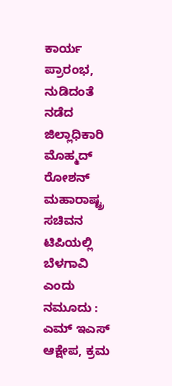ಕಾರ್ಯ ಪ್ರಾರಂಭ, ನುಡಿದಂತೆ ನಡೆದ ಜಿಲ್ಲಾಧಿಕಾರಿ ಮೊಹ್ಮದ್ ರೋಶನ್
ಮಹಾರಾಷ್ಟ್ರ ಸಚಿವನ ಟಿಪಿಯಲ್ಲಿ ಬೆಳಗಾವಿ ಎಂದು ನಮೂದು : ಎಮ್ ಇಎಸ್ ಆಕ್ಷೇಪ, ಕ್ರಮ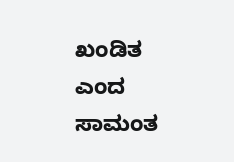ಖಂಡಿತ ಎಂದ ಸಾಮಂತ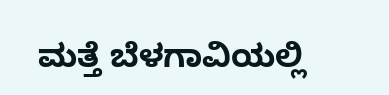ಮತ್ತೆ ಬೆಳಗಾವಿಯಲ್ಲಿ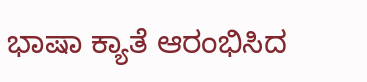ಭಾಷಾ ಕ್ಯಾತೆ ಆರಂಭಿಸಿದ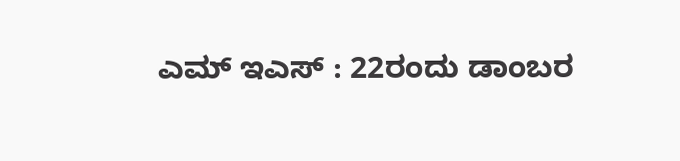ಎಮ್ ಇಎಸ್ : 22ರಂದು ಡಾಂಬರ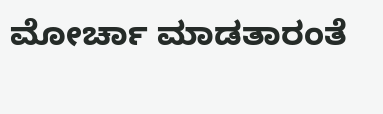ಮೋರ್ಚಾ ಮಾಡತಾರಂತೆ